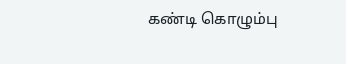கண்டி கொழும்பு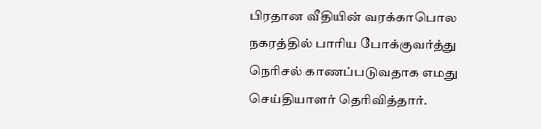பிரதான வீதியின் வரக்காபொல நகரத்தில் பாரிய போக்குவர்த்து நெரிசல் காணப்படுவதாக எமது செய்தியாளர் தெரிவித்தார்.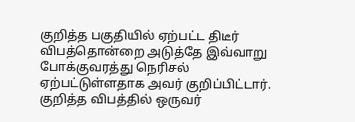குறித்த பகுதியில் ஏற்பட்ட திடீர் விபத்தொன்றை அடுத்தே இவ்வாறு போக்குவரத்து நெரிசல் ஏற்பட்டுள்ளதாக அவர் குறிப்பிட்டார். குறித்த விபத்தில் ஒருவர்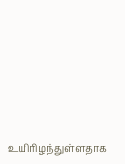உயிரிழந்துள்ளதாக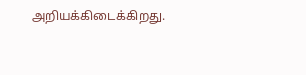அறியக்கிடைக்கிறது.